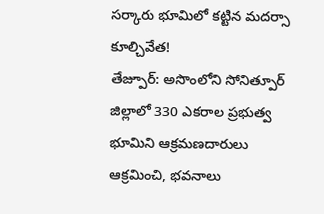సర్కారు భూమిలో కట్టిన మదర్సా కూల్చివేత!
తేజ్పూర్: అసొంలోని సోనిత్పూర్ జిల్లాలో 330 ఎకరాల ప్రభుత్వ భూమిని ఆక్రమణదారులు ఆక్రమించి, భవనాలు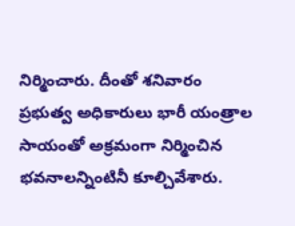నిర్మించారు. దీంతో శనివారం ప్రభుత్వ అధికారులు భారీ యంత్రాల సాయంతో అక్రమంగా నిర్మించిన భవనాలన్నింటినీ కూల్చివేశారు.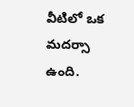వీటిలో ఒక మదర్సా ఉంది.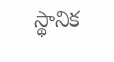స్థానిక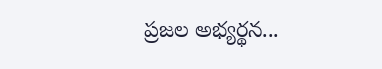ప్రజల అభ్యర్థన...